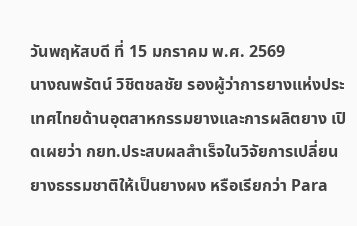วันพฤหัสบดี ที่ 15 มกราคม พ.ศ. 2569
นางณพรัตน์ วิชิตชลชัย รองผู้ว่าการยางแห่งประเทศไทยด้านอุตสาหกรรมยางและการผลิตยาง เปิดเผยว่า กยท.ประสบผลสำเร็จในวิจัยการเปลี่ยนยางธรรมชาติให้เป็นยางผง หรือเรียกว่า Para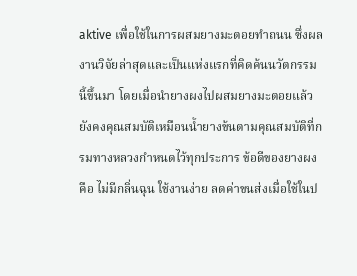aktive เพื่อใช้ในการผสมยางมะตอยทำถนน ซึ่งผลงานวิจัยล่าสุดและเป็นแห่งแรกที่คิดค้นนวัตกรรมนี้ขึ้นมา โดยเมื่อนำยางผงไปผสมยางมะตอยแล้วยังคงคุณสมบัติเหมือนน้ำยางข้นตามคุณสมบัติที่กรมทางหลวงกำหนดไว้ทุกประการ ข้อดีของยางผงคือ ไม่มีกลิ่นฉุน ใช้งานง่าย ลดค่าขนส่งเมื่อใช้ในป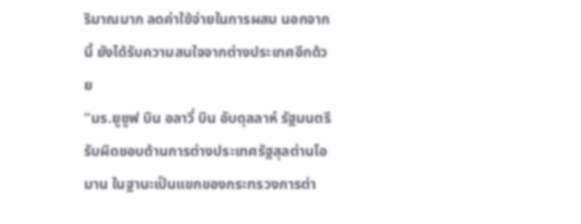ริมาณมาก ลดค่าใช้จ่ายในการผสม นอกจากนี้ ยังได้รับความสนใจจากต่างประเทศอีกด้วย
“มร.ยูซูฟ บิน อลาวี่ บิน อับดุลลาห์ รัฐมนตรีรับผิดชอบด้านการต่างประเทศรัฐสุลต่านโอมาน ในฐานะเป็นแขกของกระทรวงการต่า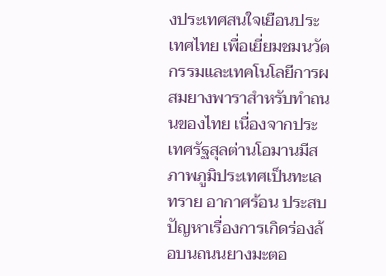งประเทศสนใจเยือนประเทศไทย เพื่อเยี่ยมชมนวัตกรรมและเทคโนโลยีการผสมยางพาราสำหรับทำถนนของไทย เนื่องจากประเทศรัฐสุลต่านโอมานมีสภาพภูมิประเทศเป็นทะเลทราย อากาศร้อน ประสบปัญหาเรื่องการเกิดร่องล้อบนถนนยางมะตอ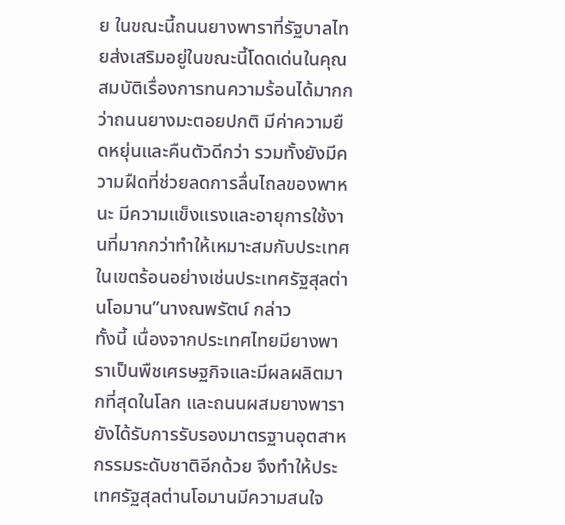ย ในขณะนี้ถนนยางพาราที่รัฐบาลไทยส่งเสริมอยู่ในขณะนี้โดดเด่นในคุณสมบัติเรื่องการทนความร้อนได้มากกว่าถนนยางมะตอยปกติ มีค่าความยืดหยุ่นและคืนตัวดีกว่า รวมทั้งยังมีความฝืดที่ช่วยลดการลื่นไถลของพาหนะ มีความแข็งแรงและอายุการใช้งานที่มากกว่าทำให้เหมาะสมกับประเทศในเขตร้อนอย่างเช่นประเทศรัฐสุลต่านโอมาน”นางณพรัตน์ กล่าว
ทั้งนี้ เนื่องจากประเทศไทยมียางพาราเป็นพืชเศรษฐกิจและมีผลผลิตมากที่สุดในโลก และถนนผสมยางพารายังได้รับการรับรองมาตรฐานอุตสาหกรรมระดับชาติอีกด้วย จึงทำให้ประเทศรัฐสุลต่านโอมานมีความสนใจ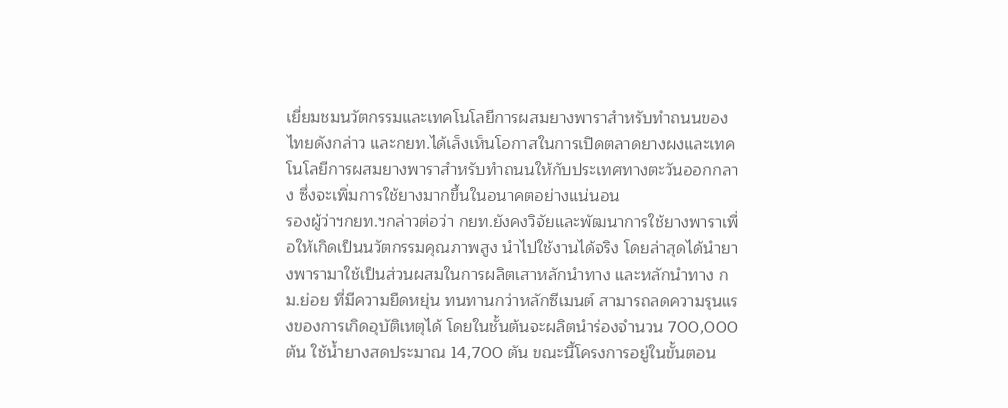เยี่ยมชมนวัตกรรมและเทคโนโลยีการผสมยางพาราสำหรับทำถนนของไทยดังกล่าว และกยท.ได้เล็งเห็นโอกาสในการเปิดตลาดยางผงและเทคโนโลยีการผสมยางพาราสำหรับทำถนนให้กับประเทศทางตะวันออกกลาง ซึ่งจะเพิ่มการใช้ยางมากขึ้นในอนาคตอย่างแน่นอน
รองผู้ว่าฯกยท.ฯกล่าวต่อว่า กยท.ยังคงวิจัยและพัฒนาการใช้ยางพาราเพื่อให้เกิดเป็นนวัตกรรมคุณภาพสูง นำไปใช้งานได้จริง โดยล่าสุดได้นำยางพารามาใช้เป็นส่วนผสมในการผลิตเสาหลักนำทาง และหลักนำทาง กม.ย่อย ที่มีความยืดหยุ่น ทนทานกว่าหลักซีเมนต์ สามารถลดความรุนแรงของการเกิดอุบัติเหตุได้ โดยในชั้นต้นจะผลิตนำร่องจำนวน 700,000 ต้น ใช้น้ำยางสดประมาณ 14,700 ตัน ขณะนี้โครงการอยู่ในขั้นตอน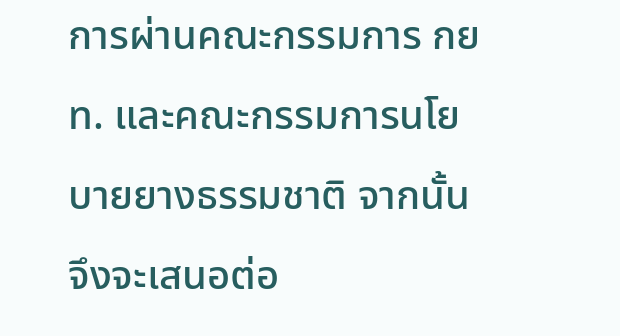การผ่านคณะกรรมการ กยท. และคณะกรรมการนโยบายยางธรรมชาติ จากนั้นจึงจะเสนอต่อ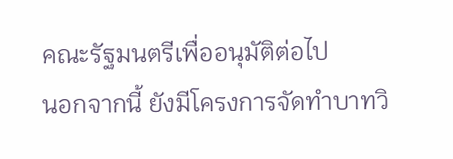คณะรัฐมนตรีเพื่ออนุมัติต่อไป
นอกจากนี้ ยังมีโครงการจัดทำบาทวิ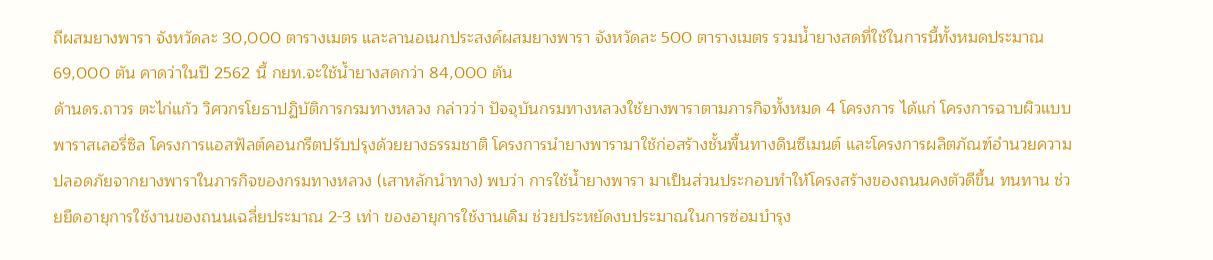ถีผสมยางพารา จังหวัดละ 30,000 ตารางเมตร และลานอเนกประสงค์ผสมยางพารา จังหวัดละ 500 ตารางเมตร รวมน้ำยางสดที่ใช้ในการนี้ทั้งหมดประมาณ 69,000 ตัน คาดว่าในปี 2562 นี้ กยท.จะใช้น้ำยางสดกว่า 84,000 ตัน
ด้านดร.ถาวร ตะไก่แก้ว วิศวกรโยธาปฏิบัติการกรมทางหลวง กล่าวว่า ปัจจุบันกรมทางหลวงใช้ยางพาราตามภารกิจทั้งหมด 4 โครงการ ได้แก่ โครงการฉาบผิวแบบพาราสเลอรี่ซิล โครงการแอสฟัลต์คอนกรีตปรับปรุงด้วยยางธรรมชาติ โครงการนำยางพารามาใช้ก่อสร้างชั้นพื้นทางดินซีเมนต์ และโครงการผลิตภัณฑ์อำนวยความปลอดภัยจากยางพาราในภารกิจของกรมทางหลวง (เสาหลักนำทาง) พบว่า การใช้น้ำยางพารา มาเป็นส่วนประกอบทำให้โครงสร้างของถนนคงตัวดีขึ้น ทนทาน ช่วยยืดอายุการใช้งานของถนนเฉลี่ยประมาณ 2-3 เท่า ของอายุการใช้งานเดิม ช่วยประหยัดงบประมาณในการซ่อมบำรุง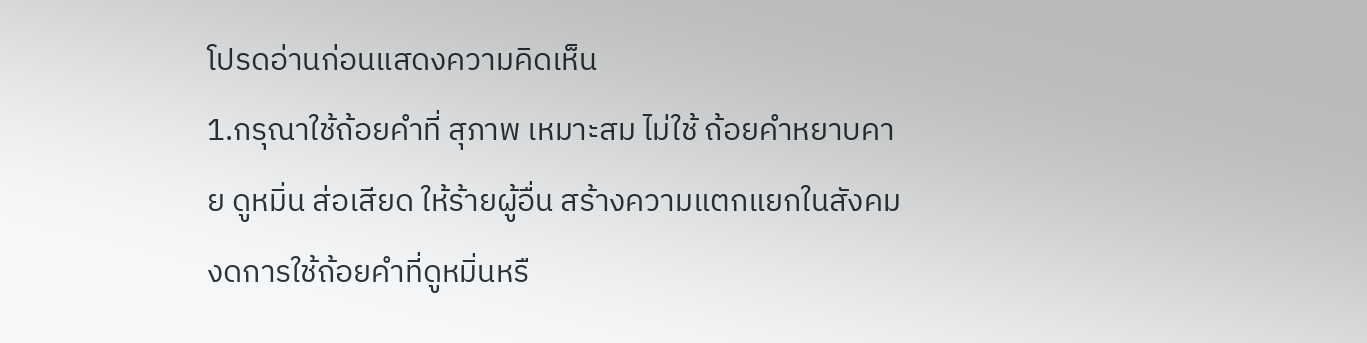โปรดอ่านก่อนแสดงความคิดเห็น
1.กรุณาใช้ถ้อยคำที่ สุภาพ เหมาะสม ไม่ใช้ ถ้อยคำหยาบคาย ดูหมิ่น ส่อเสียด ให้ร้ายผู้อื่น สร้างความแตกแยกในสังคม งดการใช้ถ้อยคำที่ดูหมิ่นหรื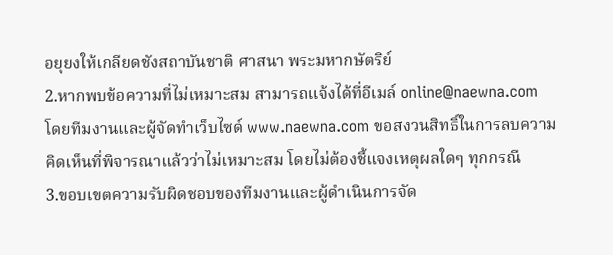อยุยงให้เกลียดชังสถาบันชาติ ศาสนา พระมหากษัตริย์
2.หากพบข้อความที่ไม่เหมาะสม สามารถแจ้งได้ที่อีเมล์ online@naewna.com โดยทีมงานและผู้จัดทำเว็บไซด์ www.naewna.com ขอสงวนสิทธิ์ในการลบความคิดเห็นที่พิจารณาแล้วว่าไม่เหมาะสม โดยไม่ต้องชี้แจงเหตุผลใดๆ ทุกกรณี
3.ขอบเขตความรับผิดชอบของทีมงานและผู้ดำเนินการจัด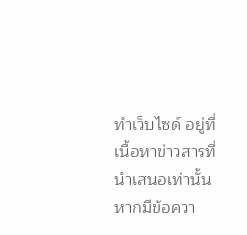ทำเว็บไซด์ อยู่ที่เนื้อหาข่าวสารที่นำเสนอเท่านั้น หากมีข้อควา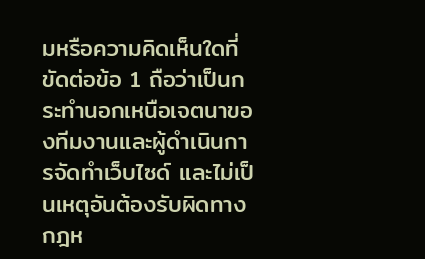มหรือความคิดเห็นใดที่ขัดต่อข้อ 1 ถือว่าเป็นกระทำนอกเหนือเจตนาของทีมงานและผู้ดำเนินการจัดทำเว็บไซด์ และไม่เป็นเหตุอันต้องรับผิดทางกฎห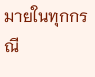มายในทุกกรณี